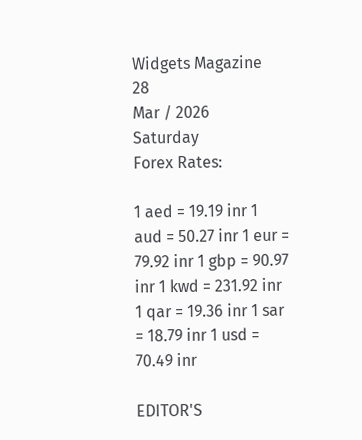Widgets Magazine
28
Mar / 2026
Saturday
Forex Rates:

1 aed = 19.19 inr 1 aud = 50.27 inr 1 eur = 79.92 inr 1 gbp = 90.97 inr 1 kwd = 231.92 inr 1 qar = 19.36 inr 1 sar = 18.79 inr 1 usd = 70.49 inr

EDITOR'S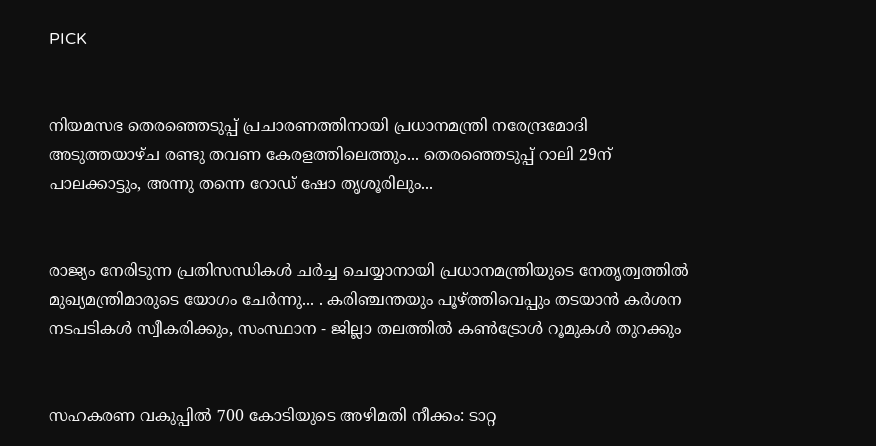PICK


നിയമസഭ തെരഞ്ഞെടുപ്പ് പ്രചാരണത്തിനായി പ്രധാനമന്ത്രി നരേന്ദ്രമോദി അടുത്തയാഴ്ച രണ്ടു തവണ കേരളത്തിലെത്തും... തെരഞ്ഞെടുപ്പ് റാലി 29ന് പാലക്കാട്ടും, അന്നു തന്നെ റോഡ് ഷോ തൃശൂരിലും...


രാജ്യം നേരിടുന്ന പ്രതിസന്ധികൾ ചർച്ച ചെയ്യാനായി പ്രധാനമന്ത്രിയുടെ നേതൃത്വത്തിൽ മുഖ്യമന്ത്രിമാരുടെ യോഗം ചേർന്നു... . കരിഞ്ചന്തയും പൂഴ്ത്തിവെപ്പും തടയാൻ കർശന നടപടികൾ സ്വീകരിക്കും, സംസ്ഥാന - ജില്ലാ തലത്തിൽ കൺട്രോൾ റൂമുകൾ തുറക്കും


സഹകരണ വകുപ്പിൽ 700 കോടിയുടെ അഴിമതി നീക്കം: ടാറ്റ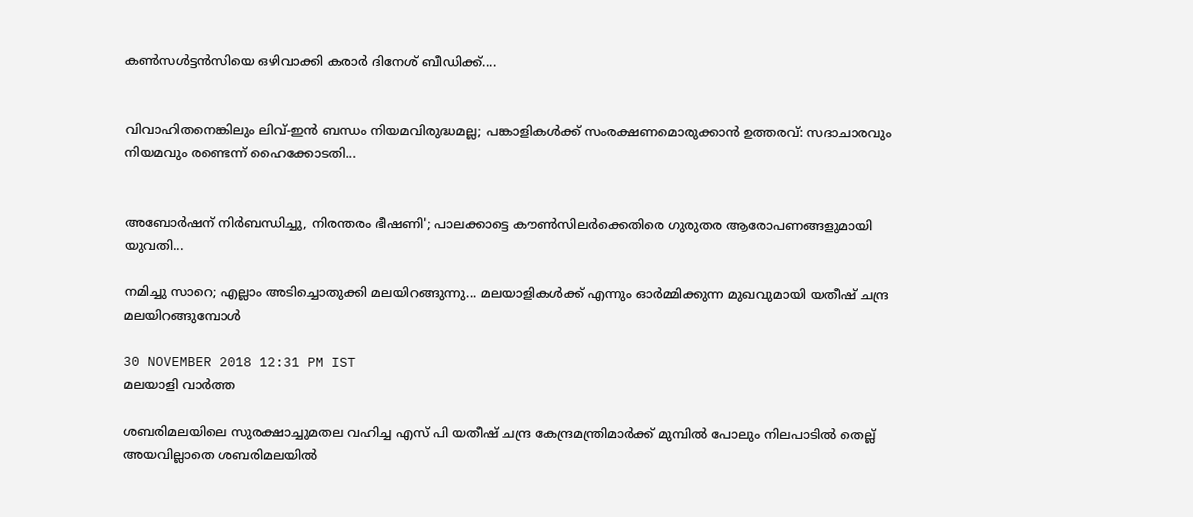കണ്‍സള്‍ട്ടന്‍സിയെ ഒഴിവാക്കി കരാർ ദിനേശ് ബീഡിക്ക്....


വിവാഹിതനെങ്കിലും ലിവ്-ഇൻ ബന്ധം നിയമവിരുദ്ധമല്ല; പങ്കാളികൾക്ക് സംരക്ഷണമൊരുക്കാൻ ഉത്തരവ്: സദാചാരവും നിയമവും രണ്ടെന്ന് ഹൈക്കോടതി...


അബോർഷന് നിർബന്ധിച്ചു, നിരന്തരം ഭീഷണി'; പാലക്കാട്ടെ കൗൺസിലർക്കെതിരെ ഗുരുതര ആരോപണങ്ങളുമായി യുവതി...

നമിച്ചു സാറെ; എല്ലാം അടിച്ചൊതുക്കി മലയിറങ്ങുന്നു... മലയാളികള്‍ക്ക് എന്നും ഓര്‍മ്മിക്കുന്ന മുഖവുമായി യതീഷ് ചന്ദ്ര മലയിറങ്ങുമ്പോള്‍

30 NOVEMBER 2018 12:31 PM IST
മലയാളി വാര്‍ത്ത

ശബരിമലയിലെ സുരക്ഷാച്ചുമതല വഹിച്ച എസ് പി യതീഷ് ചന്ദ്ര കേന്ദ്രമന്ത്രിമാര്‍ക്ക് മുമ്പില്‍ പോലും നിലപാടില്‍ തെല്ല് അയവില്ലാതെ ശബരിമലയില്‍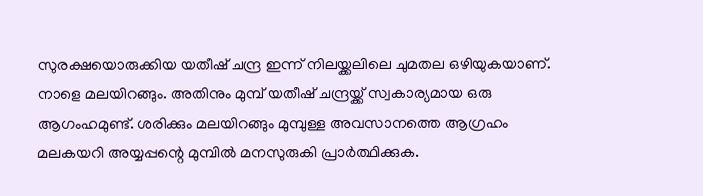സുരക്ഷയൊരുക്കിയ യതീഷ് ചന്ദ്ര ഇന്ന് നിലയ്ക്കലിലെ ചുമതല ഒഴിയുകയാണ്. നാളെ മലയിറങ്ങും. അതിനും മുമ്പ് യതീഷ് ചന്ദ്രയ്ക്ക് സ്വകാര്യമായ ഒരു ആഗംഹമുണ്ട്. ശരിക്കും മലയിറങ്ങും മുമ്പുള്ള അവസാനത്തെ ആഗ്രഹം മലകയറി അയ്യപ്പന്റെ മുമ്പില്‍ മനസുരുകി പ്രാര്‍ത്ഥിക്കുക.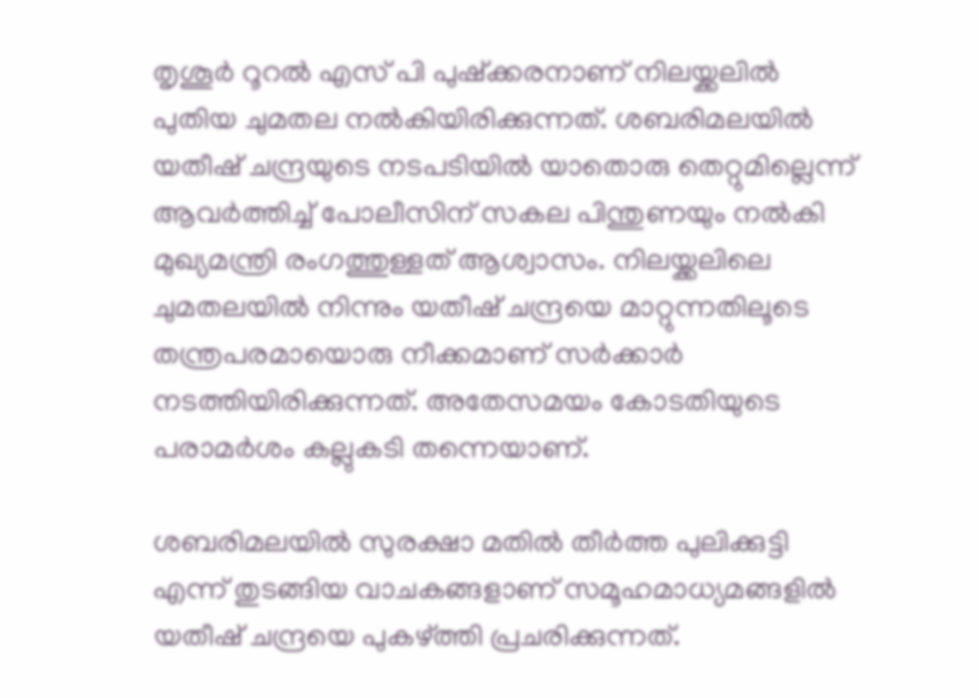തൃശൂര്‍ റൂറല്‍ എസ് പി പുഷ്‌ക്കരനാണ് നിലയ്ക്കലില്‍ പുതിയ ചുമതല നല്‍കിയിരിക്കുന്നത്. ശബരിമലയില്‍ യതീഷ് ചന്ദ്രയുടെ നടപടിയില്‍ യാതൊരു തെറ്റുമില്ലെന്ന് ആവര്‍ത്തിച്ച് പോലീസിന് സകല പിന്തുണയും നല്‍കി മുഖ്യമന്ത്രി രംഗത്തുള്ളത് ആശ്വാസം. നിലയ്ക്കലിലെ ചുമതലയില്‍ നിന്നും യതീഷ് ചന്ദ്രയെ മാറ്റുന്നതിലൂടെ തന്ത്രപരമായൊരു നീക്കമാണ് സര്‍ക്കാര്‍ നടത്തിയിരിക്കുന്നത്. അതേസമയം കോടതിയുടെ പരാമര്‍ശം കല്ലുകടി തന്നെയാണ്.

ശബരിമലയില്‍ സുരക്ഷാ മതില്‍ തീര്‍ത്ത പുലിക്കുട്ടി എന്ന് തുടങ്ങിയ വാചകങ്ങളാണ് സമൂഹമാധ്യമങ്ങളില്‍ യതീഷ് ചന്ദ്രയെ പുകഴ്ത്തി പ്രചരിക്കുന്നത്.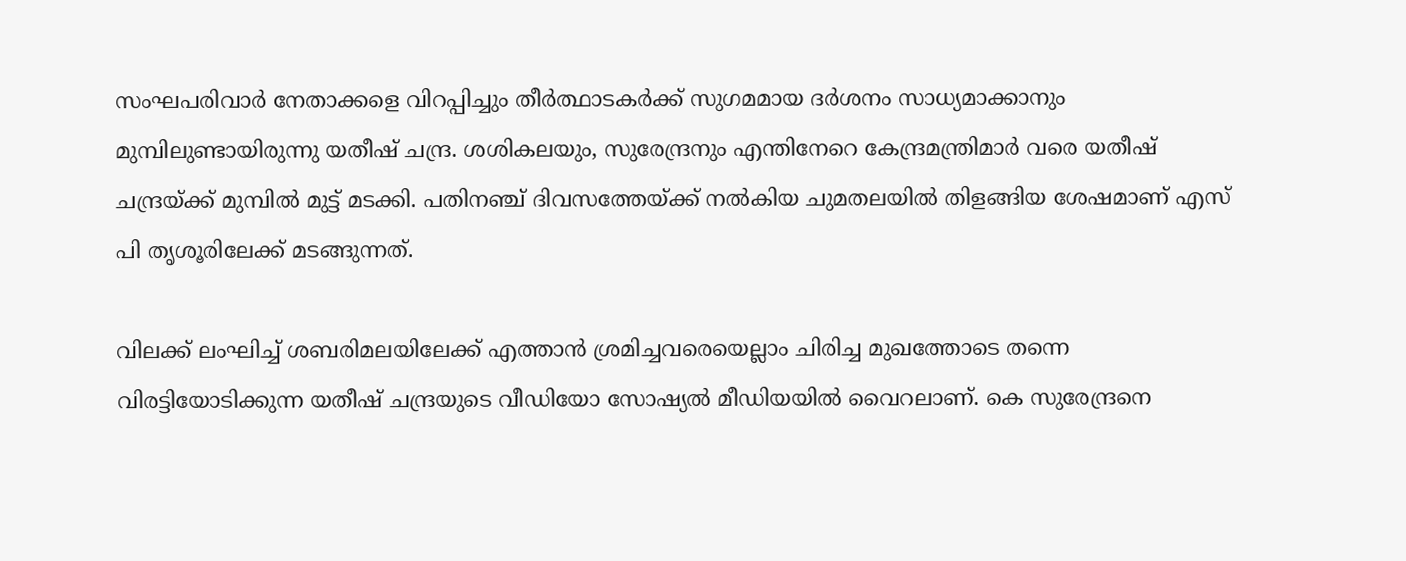സംഘപരിവാര്‍ നേതാക്കളെ വിറപ്പിച്ചും തീര്‍ത്ഥാടകര്‍ക്ക് സുഗമമായ ദര്‍ശനം സാധ്യമാക്കാനും മുമ്പിലുണ്ടായിരുന്നു യതീഷ് ചന്ദ്ര. ശശികലയും, സുരേന്ദ്രനും എന്തിനേറെ കേന്ദ്രമന്ത്രിമാര്‍ വരെ യതീഷ് ചന്ദ്രയ്ക്ക് മുമ്പില്‍ മുട്ട് മടക്കി. പതിനഞ്ച് ദിവസത്തേയ്ക്ക് നല്‍കിയ ചുമതലയില്‍ തിളങ്ങിയ ശേഷമാണ് എസ് പി തൃശൂരിലേക്ക് മടങ്ങുന്നത്.

വിലക്ക് ലംഘിച്ച് ശബരിമലയിലേക്ക് എത്താന്‍ ശ്രമിച്ചവരെയെല്ലാം ചിരിച്ച മുഖത്തോടെ തന്നെ വിരട്ടിയോടിക്കുന്ന യതീഷ് ചന്ദ്രയുടെ വീഡിയോ സോഷ്യല്‍ മീഡിയയില്‍ വൈറലാണ്. കെ സുരേന്ദ്രനെ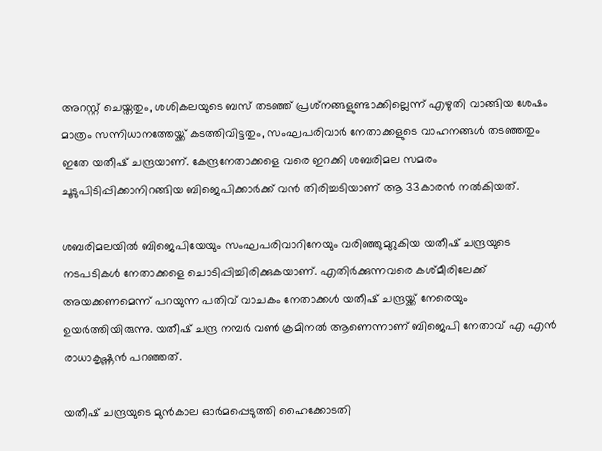അറസ്റ്റ് ചെയ്തതും, ശശികലയുടെ ബസ് തടഞ്ഞ് പ്രശ്‌നങ്ങളുണ്ടാക്കില്ലെന്ന് എഴുതി വാങ്ങിയ ശേഷം മാത്രം സന്നിധാനത്തേയ്ക്ക് കടത്തിവിട്ടതും, സംഘപരിവാര്‍ നേതാക്കളുടെ വാഹനങ്ങള്‍ തടഞ്ഞതും ഇതേ യതീഷ് ചന്ദ്രയാണ്. കേന്ദ്രനേതാക്കളെ വരെ ഇറക്കി ശബരിമല സമരം ചൂടുപിടിപ്പിക്കാനിറങ്ങിയ ബിജെപിക്കാര്‍ക്ക് വന്‍ തിരിച്ചടിയാണ് ആ 33കാരന്‍ നല്‍കിയത്.

ശബരിമലയില്‍ ബിജെപിയേയും സംഘപരിവാറിനേയും വരിഞ്ഞുമുറുകിയ യതീഷ് ചന്ദ്രയുടെ നടപടികള്‍ നേതാക്കളെ ചൊടിപ്പിച്ചിരിക്കുകയാണ്. എതിര്‍ക്കുന്നവരെ കശ്മീരിലേക്ക് അയക്കണമെന്ന് പറയുന്ന പതിവ് വാചകം നേതാക്കള്‍ യതീഷ് ചന്ദ്രയ്ക്ക് നേരെയും ഉയര്‍ത്തിയിരുന്നു. യതീഷ് ചന്ദ്ര നമ്പര്‍ വണ്‍ ക്രമിനല്‍ ആണെന്നാണ് ബിജെപി നേതാവ് എ എന്‍ രാധാകൃഷ്ണന്‍ പറഞ്ഞത്.

യതീഷ് ചന്ദ്രയുടെ മുന്‍കാല ഓര്‍മപ്പെടുത്തി ഹൈക്കോടതി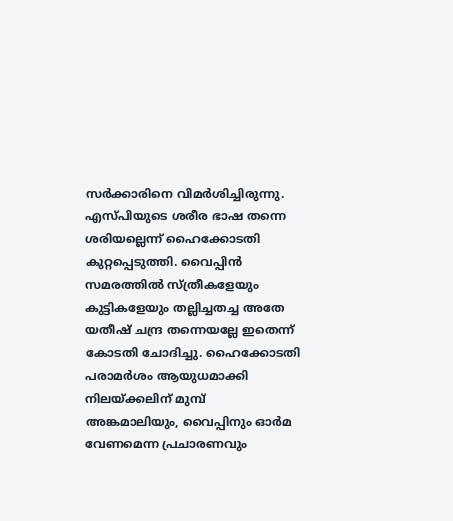സര്‍ക്കാരിനെ വിമര്‍ശിച്ചിരുന്നു. എസ്പിയുടെ ശരീര ഭാഷ തന്നെ ശരിയല്ലെന്ന് ഹൈക്കോടതി കുറ്റപ്പെടുത്തി. വൈപ്പിന്‍ സമരത്തില്‍ സ്ത്രീകളേയും കുട്ടികളേയും തല്ലിച്ചതച്ച അതേ യതീഷ് ചന്ദ്ര തന്നെയല്ലേ ഇതെന്ന് കോടതി ചോദിച്ചു. ഹൈക്കോടതി പരാമര്‍ശം ആയുധമാക്കി നിലയ്ക്കലിന് മുമ്പ് അങ്കമാലിയും, വൈപ്പിനും ഓര്‍മ വേണമെന്ന പ്രചാരണവും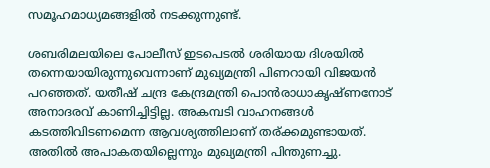സമൂഹമാധ്യമങ്ങളില്‍ നടക്കുന്നുണ്ട്.

ശബരിമലയിലെ പോലീസ് ഇടപെടല്‍ ശരിയായ ദിശയില്‍ തന്നെയായിരുന്നുവെന്നാണ് മുഖ്യമന്ത്രി പിണറായി വിജയന്‍ പറഞ്ഞത്. യതീഷ് ചന്ദ്ര കേന്ദ്രമന്ത്രി പൊന്‍രാധാകൃഷ്ണനോട് അനാദരവ് കാണിച്ചിട്ടില്ല. അകമ്പടി വാഹനങ്ങള്‍ കടത്തിവിടണമെന്ന ആവശ്യത്തിലാണ് തര്ക്കമുണ്ടായത്. അതില്‍ അപാകതയില്ലെന്നും മുഖ്യമന്ത്രി പിന്തുണച്ചു.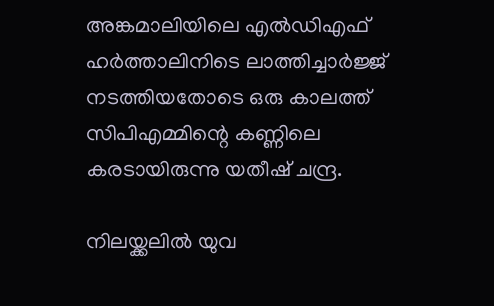അങ്കമാലിയിലെ എല്‍ഡിഎഫ് ഹര്‍ത്താലിനിടെ ലാത്തിച്ചാര്‍ജ്ജ് നടത്തിയതോടെ ഒരു കാലത്ത് സിപിഎമ്മിന്റെ കണ്ണിലെ കരടായിരുന്നു യതീഷ് ചന്ദ്ര.

നിലയ്ക്കലില്‍ യുവ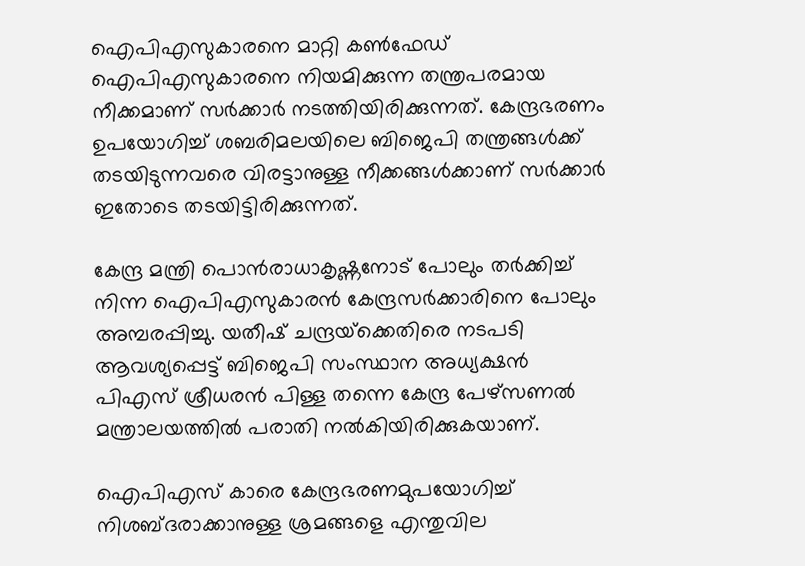ഐപിഎസുകാരനെ മാറ്റി കണ്‍ഫേഡ് ഐപിഎസുകാരനെ നിയമിക്കുന്ന തന്ത്രപരമായ നീക്കമാണ് സര്‍ക്കാര്‍ നടത്തിയിരിക്കുന്നത്. കേന്ദ്രഭരണം ഉപയോഗിച്ച് ശബരിമലയിലെ ബിജെപി തന്ത്രങ്ങള്‍ക്ക് തടയിടുന്നവരെ വിരട്ടാനുള്ള നീക്കങ്ങള്‍ക്കാണ് സര്‍ക്കാര്‍ ഇതോടെ തടയിട്ടിരിക്കുന്നത്.

കേന്ദ്ര മന്ത്രി പൊന്‍രാധാകൃഷ്ണനോട് പോലും തര്‍ക്കിച്ച് നിന്ന ഐപിഎസുകാരന്‍ കേന്ദ്രസര്‍ക്കാരിനെ പോലും അമ്പരപ്പിച്ചു. യതീഷ് ചന്ദ്രയ്‌ക്കെതിരെ നടപടി ആവശ്യപ്പെട്ട് ബിജെപി സംസ്ഥാന അധ്യക്ഷന്‍ പിഎസ് ശ്രീധരന്‍ പിള്ള തന്നെ കേന്ദ്ര പേഴ്‌സണല്‍ മന്ത്രാലയത്തില്‍ പരാതി നല്‍കിയിരിക്കുകയാണ്.

ഐപിഎസ് കാരെ കേന്ദ്രഭരണമുപയോഗിച്ച് നിശബ്ദരാക്കാനുള്ള ശ്രമങ്ങളെ എന്തുവില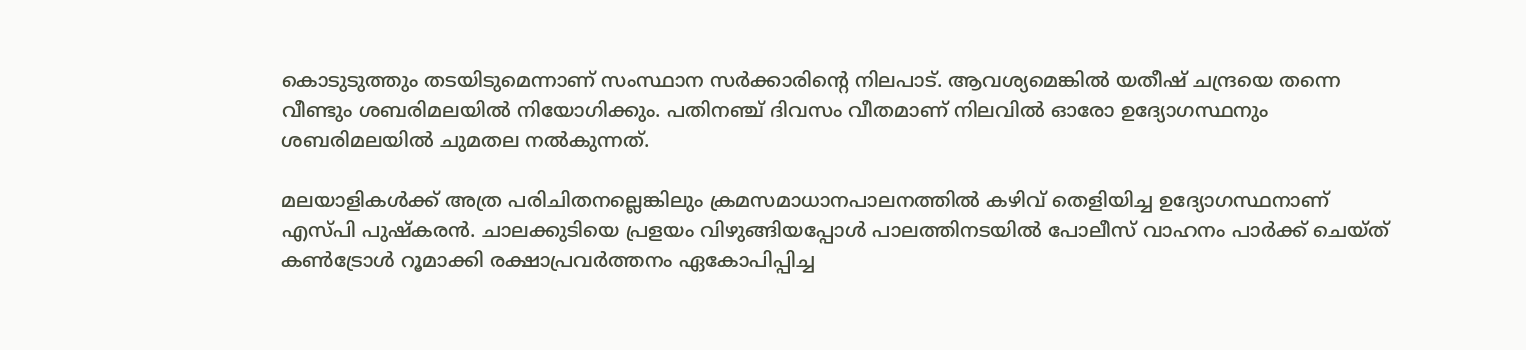കൊടുടുത്തും തടയിടുമെന്നാണ് സംസ്ഥാന സര്‍ക്കാരിന്റെ നിലപാട്. ആവശ്യമെങ്കില്‍ യതീഷ് ചന്ദ്രയെ തന്നെ വീണ്ടും ശബരിമലയില്‍ നിയോഗിക്കും. പതിനഞ്ച് ദിവസം വീതമാണ് നിലവില്‍ ഓരോ ഉദ്യോഗസ്ഥനും ശബരിമലയില്‍ ചുമതല നല്‍കുന്നത്.

മലയാളികള്‍ക്ക് അത്ര പരിചിതനല്ലെങ്കിലും ക്രമസമാധാനപാലനത്തില്‍ കഴിവ് തെളിയിച്ച ഉദ്യോഗസ്ഥനാണ് എസ്പി പുഷ്‌കരന്‍. ചാലക്കുടിയെ പ്രളയം വിഴുങ്ങിയപ്പോള്‍ പാലത്തിനടയില്‍ പോലീസ് വാഹനം പാര്‍ക്ക് ചെയ്ത് കണ്‍ട്രോള്‍ റൂമാക്കി രക്ഷാപ്രവര്‍ത്തനം ഏകോപിപ്പിച്ച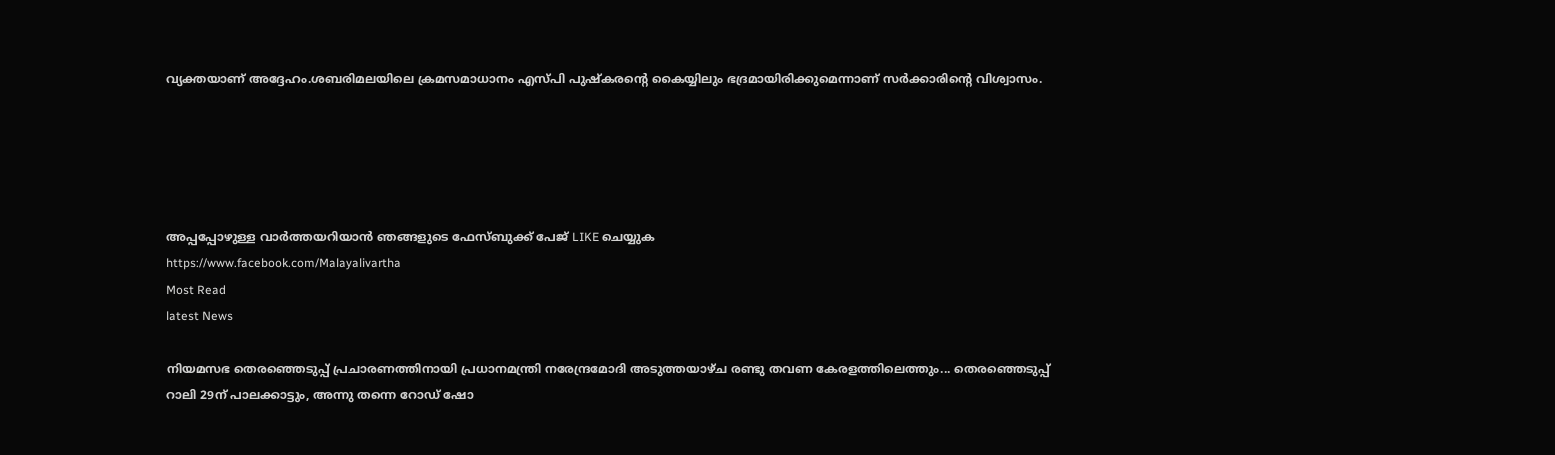വ്യക്തയാണ് അദ്ദേഹം.ശബരിമലയിലെ ക്രമസമാധാനം എസ്പി പുഷ്‌കരന്റെ കൈയ്യിലും ഭദ്രമായിരിക്കുമെന്നാണ് സര്‍ക്കാരിന്റെ വിശ്വാസം.





അപ്പപ്പോഴുള്ള വാര്‍ത്തയറിയാന്‍ ഞങ്ങളുടെ ഫേസ്‌ബുക്ക്‌ പേജ് LIKE ചെയ്യുക
https://www.facebook.com/Malayalivartha
Most Read
latest News

നിയമസഭ തെരഞ്ഞെടുപ്പ് പ്രചാരണത്തിനായി പ്രധാനമന്ത്രി നരേന്ദ്രമോദി അടുത്തയാഴ്ച രണ്ടു തവണ കേരളത്തിലെത്തും... തെരഞ്ഞെടുപ്പ് റാലി 29ന് പാലക്കാട്ടും, അന്നു തന്നെ റോഡ് ഷോ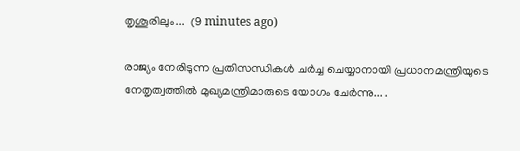തൃശൂരിലും...  (9 minutes ago)

രാജ്യം നേരിടുന്ന പ്രതിസന്ധികൾ ചർച്ച ചെയ്യാനായി പ്രധാനമന്ത്രിയുടെ നേതൃത്വത്തിൽ മുഖ്യമന്ത്രിമാരുടെ യോഗം ചേർന്നു... .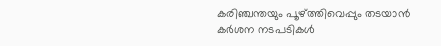കരിഞ്ചന്തയും പൂഴ്ത്തിവെപ്പും തടയാൻ കർശന നടപടികൾ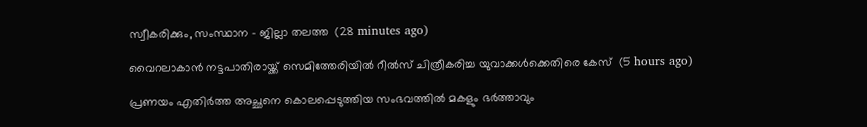സ്വീകരിക്കും, സംസ്ഥാന - ജില്ലാ തലത്ത  (28 minutes ago)

വൈറലാകാന്‍ നട്ടപാതിരായ്ക്ക് സെമിത്തേരിയില്‍ റീല്‍സ് ചിത്രീകരിച്ച യുവാക്കള്‍ക്കെതിരെ കേസ്  (5 hours ago)

പ്രണയം എതിര്‍ത്ത അച്ഛനെ കൊലപ്പെടുത്തിയ സംഭവത്തില്‍ മകളും ഭര്‍ത്താവും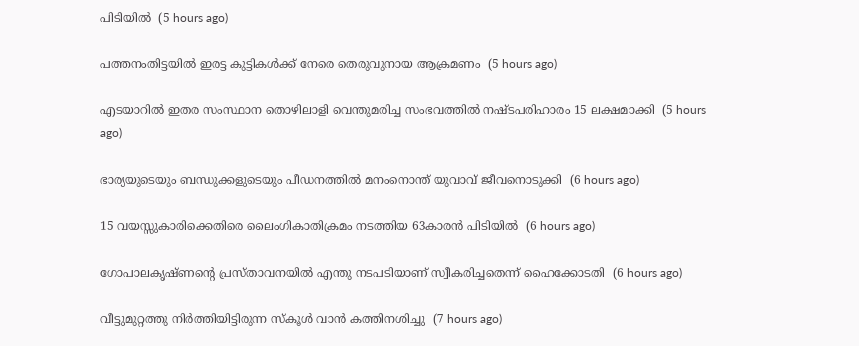പിടിയില്‍  (5 hours ago)

പത്തനംതിട്ടയില്‍ ഇരട്ട കുട്ടികള്‍ക്ക് നേരെ തെരുവുനായ ആക്രമണം  (5 hours ago)

എടയാറില്‍ ഇതര സംസ്ഥാന തൊഴിലാളി വെന്തുമരിച്ച സംഭവത്തില്‍ നഷ്ടപരിഹാരം 15 ലക്ഷമാക്കി  (5 hours ago)

ഭാര്യയുടെയും ബന്ധുക്കളുടെയും പീഡനത്തില്‍ മനംനൊന്ത് യുവാവ് ജീവനൊടുക്കി  (6 hours ago)

15 വയസ്സുകാരിക്കെതിരെ ലൈംഗികാതിക്രമം നടത്തിയ 63കാരന്‍ പിടിയില്‍  (6 hours ago)

ഗോപാലകൃഷ്ണന്റെ പ്രസ്താവനയില്‍ എന്തു നടപടിയാണ് സ്വീകരിച്ചതെന്ന് ഹൈക്കോടതി  (6 hours ago)

വീട്ടുമുറ്റത്തു നിര്‍ത്തിയിട്ടിരുന്ന സ്‌കൂള്‍ വാന്‍ കത്തിനശിച്ചു  (7 hours ago)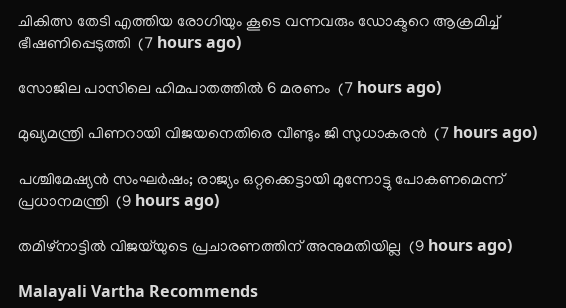ചികിത്സ തേടി എത്തിയ രോഗിയും കൂടെ വന്നവരും ഡോക്ടറെ ആക്രമിച്ച് ഭീഷണിപ്പെടുത്തി  (7 hours ago)

സോജില പാസിലെ ഹിമപാതത്തില്‍ 6 മരണം  (7 hours ago)

മുഖ്യമന്ത്രി പിണറായി വിജയനെതിരെ വീണ്ടും ജി സുധാകരന്‍  (7 hours ago)

പശ്ചിമേഷ്യന്‍ സംഘര്‍ഷം; രാജ്യം ഒറ്റക്കെട്ടായി മുന്നോട്ടു പോകണമെന്ന് പ്രധാനമന്ത്രി  (9 hours ago)

തമിഴ്‌നാട്ടില്‍ വിജയ്‌യുടെ പ്രചാരണത്തിന് അനുമതിയില്ല  (9 hours ago)

Malayali Vartha Recommends